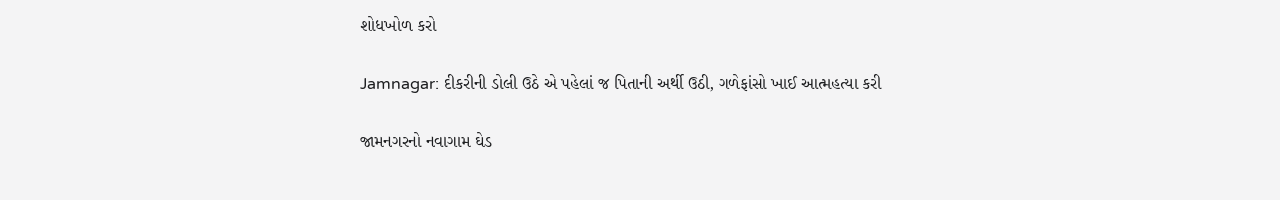શોધખોળ કરો

Jamnagar: દીકરીની ડોલી ઉઠે એ પહેલાં જ પિતાની અર્થી ઉઠી, ગળેફાંસો ખાઈ આત્મહત્યા કરી

જામનગરનો નવાગામ ઘેડ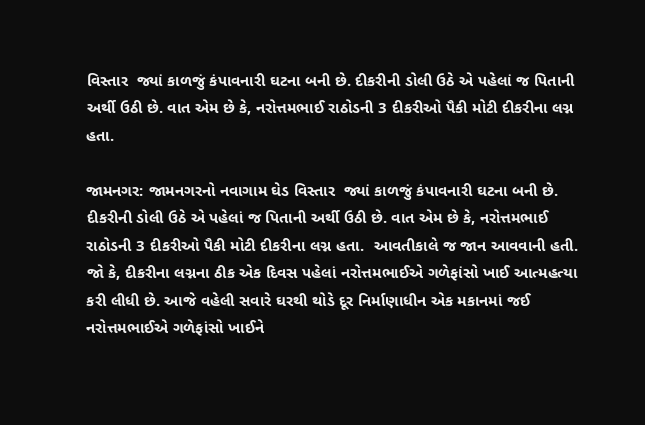વિસ્તાર  જ્યાં કાળજું કંપાવનારી ઘટના બની છે. દીકરીની ડોલી ઉઠે એ પહેલાં જ પિતાની અર્થી ઉઠી છે. વાત એમ છે કે, નરોત્તમભાઈ રાઠોડની 3 દીકરીઓ પૈકી મોટી દીકરીના લગ્ન હતા.

જામનગર: જામનગરનો નવાગામ ઘેડ વિસ્તાર  જ્યાં કાળજું કંપાવનારી ઘટના બની છે. દીકરીની ડોલી ઉઠે એ પહેલાં જ પિતાની અર્થી ઉઠી છે. વાત એમ છે કે, નરોત્તમભાઈ રાઠોડની 3 દીકરીઓ પૈકી મોટી દીકરીના લગ્ન હતા.  આવતીકાલે જ જાન આવવાની હતી.  જો કે, દીકરીના લગ્નના ઠીક એક દિવસ પહેલાં નરોત્તમભાઈએ ગળેફાંસો ખાઈ આત્મહત્યા કરી લીધી છે. આજે વહેલી સવારે ઘરથી થોડે દૂર નિર્માણાધીન એક મકાનમાં જઈ નરોત્તમભાઈએ ગળેફાંસો ખાઈને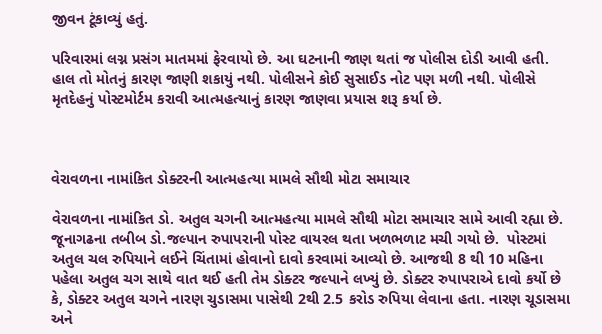જીવન ટૂંકાવ્યું હતું.

પરિવારમાં લગ્ન પ્રસંગ માતમમાં ફેરવાયો છે. આ ઘટનાની જાણ થતાં જ પોલીસ દોડી આવી હતી.  હાલ તો મોતનું કારણ જાણી શકાયું નથી. પોલીસને કોઈ સુસાઈડ નોટ પણ મળી નથી. પોલીસે મૃતદેહનું પોસ્ટમોર્ટમ કરાવી આત્મહત્યાનું કારણ જાણવા પ્રયાસ શરૂ કર્યા છે.



વેરાવળના નામાંકિત ડોક્ટરની આત્મહત્યા મામલે સૌથી મોટા સમાચાર

વેરાવળના નામાંકિત ડો. અતુલ ચગની આત્મહત્યા મામલે સૌથી મોટા સમાચાર સામે આવી રહ્યા છે. જૂનાગઢના તબીબ ડો.જલ્પાન રુપાપરાની પોસ્ટ વાયરલ થતા ખળભળાટ મચી ગયો છે.  પોસ્ટમાં અતુલ ચલ રુપિયાને લઈને ચિંતામાં હોવાનો દાવો કરવામાં આવ્યો છે. આજથી 8 થી 10 મહિના પહેલા અતુલ ચગ સાથે વાત થઈ હતી તેમ ડોક્ટર જલ્પાને લખ્યું છે. ડોક્ટર રુપાપરાએ દાવો કર્યો છે કે, ડોક્ટર અતુલ ચગને નારણ ચુડાસમા પાસેથી 2થી 2.5 કરોડ રુપિયા લેવાના હતા. નારણ ચૂડાસમા અને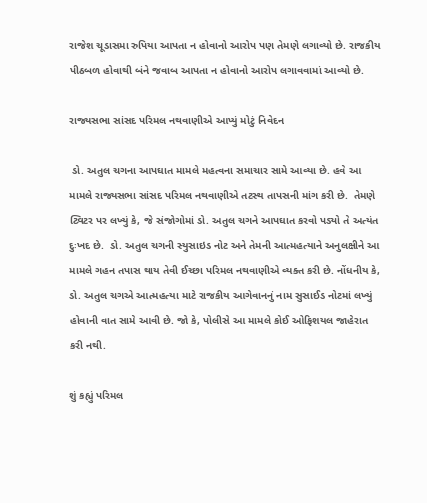રાજેશ ચૂડાસમા રુપિયા આપતા ન હોવાનો આરોપ પણ તેમણે લગાવ્યો છે. રાજકીય પીઠબળ હોવાથી બંને જવાબ આપતા ન હોવાનો આરોપ લગાવવામાં આવ્યો છે.

રાજ્યસભા સાંસદ પરિમલ નથવાણીએ આપ્યું મોટું નિવેદન

 ડો. અતુલ ચગના આપઘાત મામલે મહત્વના સમાચાર સામે આવ્યા છે. હવે આ મામલે રાજ્યસભા સાંસદ પરિમલ નથવાણીએ તટસ્થ તાપસની માંગ કરી છે.  તેમણે ટ્વિટર પર લખ્યું કે, જે સંજોગોમાં ડો. અતુલ ચગને આપઘાત કરવો પડ્યો તે અત્યંત દુઃખદ છે.  ડો. અતુલ ચગની સ્યુસાઇડ નોટ અને તેમની આત્મહત્યાને અનુલક્ષીને આ મામલે ગહન તપાસ થાય તેવી ઈચ્છા પરિમલ નથવાણીએ વ્યક્ત કરી છે. નોંધનીય કે,  ડો. અતુલ ચગએ આત્મહત્યા માટે રાજકીય આગેવાનનું નામ સુસાઈડ નોટમાં લખ્યું હોવાની વાત સામે આવી છે. જો કે, પોલીસે આ મામલે કોઈ ઓફિશયલ જાહેરાત કરી નથી.

શું કહ્યું પરિમલ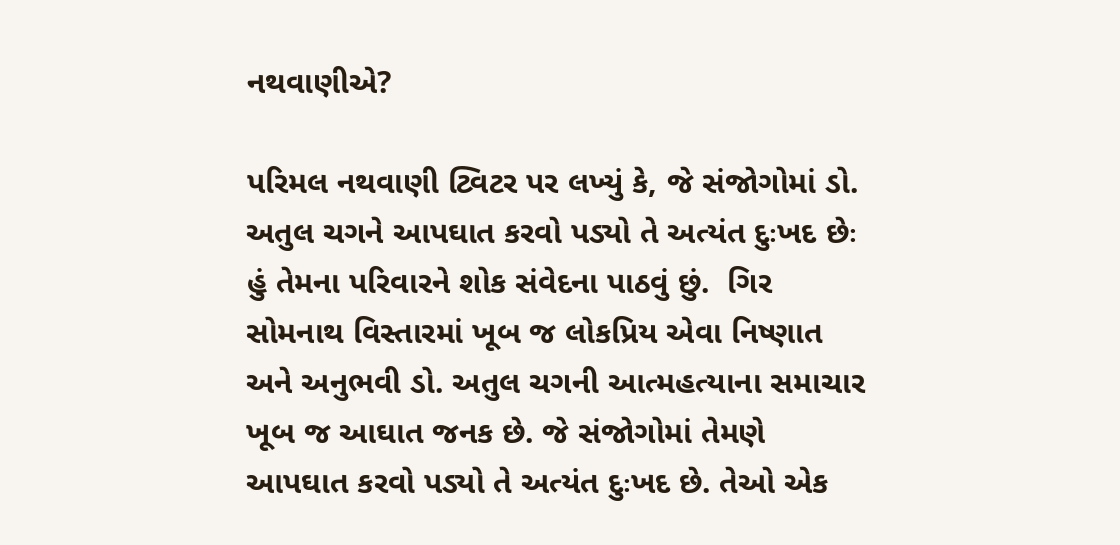નથવાણીએ?

પરિમલ નથવાણી ટ્વિટર પર લખ્યું કે, જે સંજોગોમાં ડો. અતુલ ચગને આપઘાત કરવો પડ્યો તે અત્યંત દુઃખદ છેઃ હું તેમના પરિવારને શોક સંવેદના પાઠવું છું.  ગિર સોમનાથ વિસ્તારમાં ખૂબ જ લોકપ્રિય એવા નિષ્ણાત અને અનુભવી ડો. અતુલ ચગની આત્મહત્યાના સમાચાર ખૂબ જ આઘાત જનક છે. જે સંજોગોમાં તેમણે આપઘાત કરવો પડ્યો તે અત્યંત દુઃખદ છે. તેઓ એક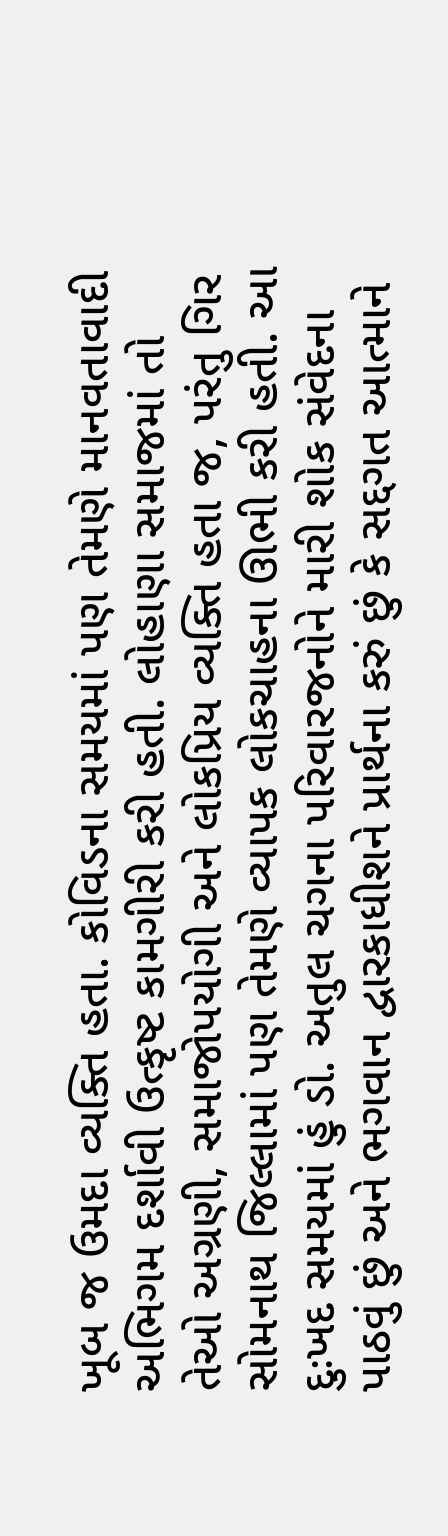ખૂબ જ ઉમદા વ્યક્તિ હતા. કોવિડના સમયમાં પણ તેમણે માનવતાવાદી અભિગમ દર્શાવી ઉત્કૃષ્ટ કામગીરી કરી હતી. લોહાણા સમાજમાં તો તેઓ અગ્રણી, સમાજોપયોગી અને લોકપ્રિય વ્યક્તિ હતા જ, પરંતુ ગિર સોમનાથ જિલ્લામાં પણ તેમણે વ્યાપક લોકચાહના ઊભી કરી હતી. આ દુઃખદ સમયમાં હું ડો. અતુલ ચગના પરિવારજનોને મારી શોક સંવેદના પાઠવું છું અને ભગવાન દ્વારકાધીશને પ્રાર્થના કરું છું કે સદ્દગત આત્માને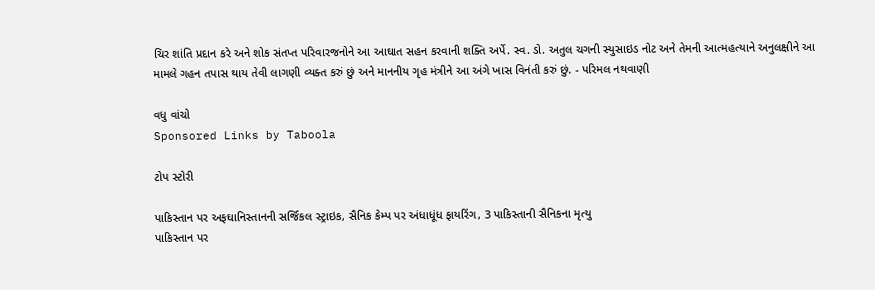ચિર શાંતિ પ્રદાન કરે અને શોક સંતપ્ત પરિવારજનોને આ આઘાત સહન કરવાની શક્તિ અર્પે. સ્વ. ડો. અતુલ ચગની સ્યુસાઇડ નોટ અને તેમની આત્મહત્યાને અનુલક્ષીને આ મામલે ગહન તપાસ થાય તેવી લાગણી વ્યક્ત કરું છું અને માનનીય ગૃહ મંત્રીને આ અંગે ખાસ વિનંતી કરું છું. - પરિમલ નથવાણી

વધુ વાંચો
Sponsored Links by Taboola

ટોપ સ્ટોરી

પાકિસ્તાન પર અફઘાનિસ્તાનની સર્જિકલ સ્ટ્રાઇક, સૈનિક કેમ્પ પર અંધાધૂંધ ફાયરિંગ, 3 પાકિસ્તાની સૈનિકના મૃત્યુ
પાકિસ્તાન પર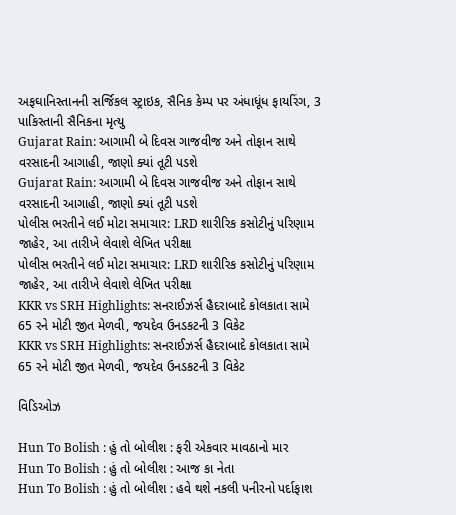અફઘાનિસ્તાનની સર્જિકલ સ્ટ્રાઇક, સૈનિક કેમ્પ પર અંધાધૂંધ ફાયરિંગ, 3 પાકિસ્તાની સૈનિકના મૃત્યુ
Gujarat Rain: આગામી બે દિવસ ગાજવીજ અને તોફાન સાથે વરસાદની આગાહી, જાણો ક્યાં તૂટી પડશે
Gujarat Rain: આગામી બે દિવસ ગાજવીજ અને તોફાન સાથે વરસાદની આગાહી, જાણો ક્યાં તૂટી પડશે
પોલીસ ભરતીને લઈ મોટા સમાચાર: LRD શારીરિક કસોટીનું પરિણામ જાહેર, આ તારીખે લેવાશે લેખિત પરીક્ષા
પોલીસ ભરતીને લઈ મોટા સમાચાર: LRD શારીરિક કસોટીનું પરિણામ જાહેર, આ તારીખે લેવાશે લેખિત પરીક્ષા
KKR vs SRH Highlights: સનરાઈઝર્સ હૈદરાબાદે કોલકાતા સામે 65 રને મોટી જીત મેળવી, જયદેવ ઉનડકટની 3 વિકેટ
KKR vs SRH Highlights: સનરાઈઝર્સ હૈદરાબાદે કોલકાતા સામે 65 રને મોટી જીત મેળવી, જયદેવ ઉનડકટની 3 વિકેટ

વિડિઓઝ

Hun To Bolish : હું તો બોલીશ : ફરી એકવાર માવઠાનો માર
Hun To Bolish : હું તો બોલીશ : આજ કા નેતા
Hun To Bolish : હું તો બોલીશ : હવે થશે નકલી પનીરનો પર્દાફાશ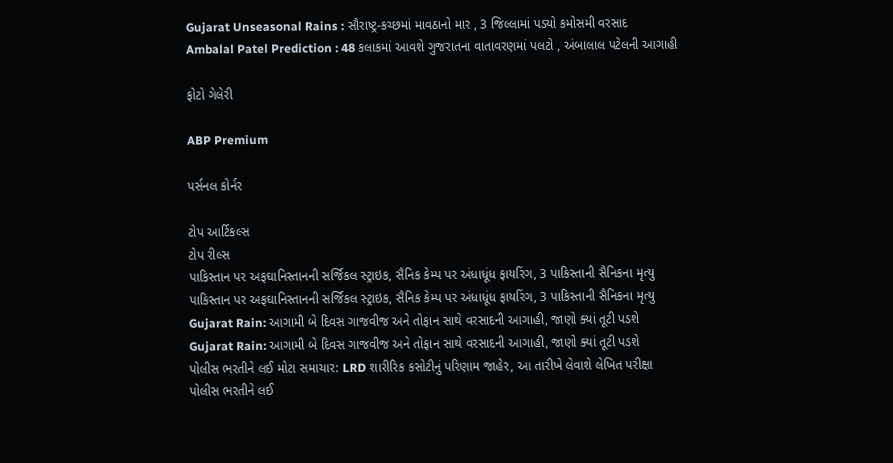Gujarat Unseasonal Rains : સૌરાષ્ટ્ર-કચ્છમાં માવઠાનો માર , 3 જિલ્લામાં પડ્યો કમોસમી વરસાદ
Ambalal Patel Prediction : 48 કલાકમાં આવશે ગુજરાતના વાતાવરણમાં પલટો , અંબાલાલ પટેલની આગાહી

ફોટો ગેલેરી

ABP Premium

પર્સનલ કોર્નર

ટોપ આર્ટિકલ્સ
ટોપ રીલ્સ
પાકિસ્તાન પર અફઘાનિસ્તાનની સર્જિકલ સ્ટ્રાઇક, સૈનિક કેમ્પ પર અંધાધૂંધ ફાયરિંગ, 3 પાકિસ્તાની સૈનિકના મૃત્યુ
પાકિસ્તાન પર અફઘાનિસ્તાનની સર્જિકલ સ્ટ્રાઇક, સૈનિક કેમ્પ પર અંધાધૂંધ ફાયરિંગ, 3 પાકિસ્તાની સૈનિકના મૃત્યુ
Gujarat Rain: આગામી બે દિવસ ગાજવીજ અને તોફાન સાથે વરસાદની આગાહી, જાણો ક્યાં તૂટી પડશે
Gujarat Rain: આગામી બે દિવસ ગાજવીજ અને તોફાન સાથે વરસાદની આગાહી, જાણો ક્યાં તૂટી પડશે
પોલીસ ભરતીને લઈ મોટા સમાચાર: LRD શારીરિક કસોટીનું પરિણામ જાહેર, આ તારીખે લેવાશે લેખિત પરીક્ષા
પોલીસ ભરતીને લઈ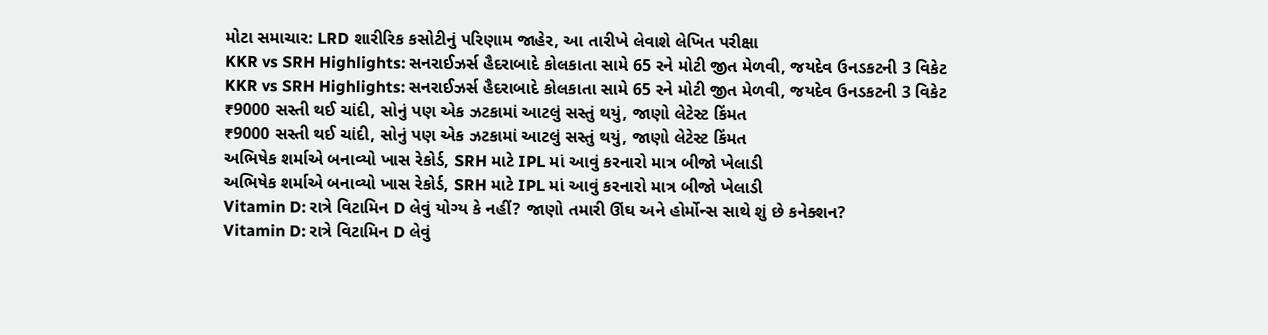મોટા સમાચાર: LRD શારીરિક કસોટીનું પરિણામ જાહેર, આ તારીખે લેવાશે લેખિત પરીક્ષા
KKR vs SRH Highlights: સનરાઈઝર્સ હૈદરાબાદે કોલકાતા સામે 65 રને મોટી જીત મેળવી, જયદેવ ઉનડકટની 3 વિકેટ
KKR vs SRH Highlights: સનરાઈઝર્સ હૈદરાબાદે કોલકાતા સામે 65 રને મોટી જીત મેળવી, જયદેવ ઉનડકટની 3 વિકેટ
₹9000 સસ્તી થઈ ચાંદી, સોનું પણ એક ઝટકામાં આટલું સસ્તું થયું, જાણો લેટેસ્ટ કિંમત
₹9000 સસ્તી થઈ ચાંદી, સોનું પણ એક ઝટકામાં આટલું સસ્તું થયું, જાણો લેટેસ્ટ કિંમત
અભિષેક શર્માએ બનાવ્યો ખાસ રેકોર્ડ, SRH માટે IPL માં આવું કરનારો માત્ર બીજો ખેલાડી
અભિષેક શર્માએ બનાવ્યો ખાસ રેકોર્ડ, SRH માટે IPL માં આવું કરનારો માત્ર બીજો ખેલાડી
Vitamin D: રાત્રે વિટામિન D લેવું યોગ્ય કે નહીં? જાણો તમારી ઊંઘ અને હોર્મોન્સ સાથે શું છે કનેક્શન?
Vitamin D: રાત્રે વિટામિન D લેવું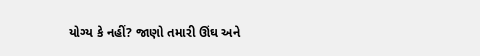યોગ્ય કે નહીં? જાણો તમારી ઊંઘ અને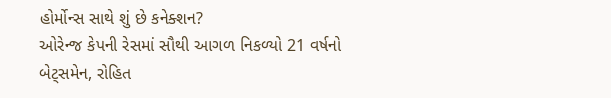હોર્મોન્સ સાથે શું છે કનેક્શન?
ઓરેન્જ કેપની રેસમાં સૌથી આગળ નિકળ્યો 21 વર્ષનો બેટ્સમેન, રોહિત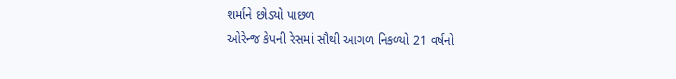શર્માને છોડ્યો પાછળ
ઓરેન્જ કેપની રેસમાં સૌથી આગળ નિકળ્યો 21 વર્ષનો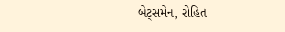બેટ્સમેન, રોહિત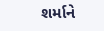શર્માને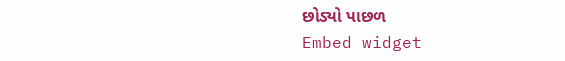છોડ્યો પાછળ
Embed widget